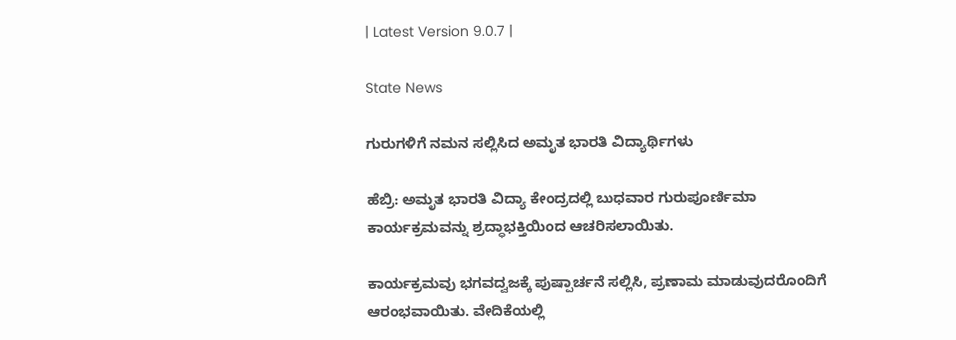| Latest Version 9.0.7 |

State News

ಗುರುಗಳಿಗೆ ನಮನ ಸಲ್ಲಿಸಿದ ಅಮೃತ ಭಾರತಿ ವಿದ್ಯಾರ್ಥಿಗಳು

ಹೆಬ್ರಿ: ಅಮೃತ ಭಾರತಿ ವಿದ್ಯಾ ಕೇಂದ್ರದಲ್ಲಿ ಬುಧವಾರ ಗುರುಪೂರ್ಣಿಮಾ ಕಾರ್ಯಕ್ರಮವನ್ನು ಶ್ರದ್ಧಾಭಕ್ತಿಯಿಂದ ಆಚರಿಸಲಾಯಿತು.

ಕಾರ್ಯಕ್ರಮವು ಭಗವದ್ವಜಕ್ಕೆ ಪುಷ್ಪಾರ್ಚನೆ ಸಲ್ಲಿಸಿ, ಪ್ರಣಾಮ ಮಾಡುವುದರೊಂದಿಗೆ ಆರಂಭವಾಯಿತು. ವೇದಿಕೆಯಲ್ಲಿ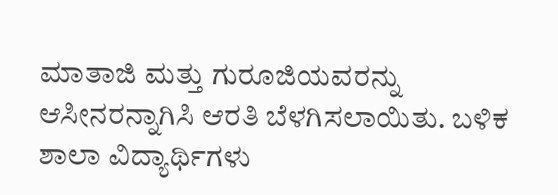ಮಾತಾಜಿ ಮತ್ತು ಗುರೂಜಿಯವರನ್ನು ಆಸೀನರನ್ನಾಗಿಸಿ ಆರತಿ ಬೆಳಗಿಸಲಾಯಿತು. ಬಳಿಕ ಶಾಲಾ ವಿದ್ಯಾರ್ಥಿಗಳು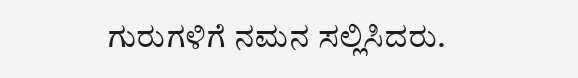ಗುರುಗಳಿಗೆ ನಮನ ಸಲ್ಲಿಸಿದರು.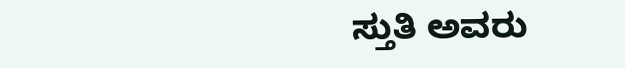ಸ್ತುತಿ ಅವರು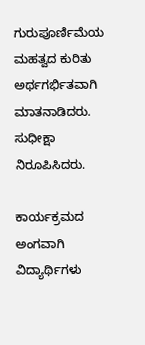ಗುರುಪೂರ್ಣಿಮೆಯ ಮಹತ್ವದ ಕುರಿತು ಅರ್ಥಗರ್ಭಿತವಾಗಿ ಮಾತನಾಡಿದರು. ಸುಧೀಕ್ಷಾ ನಿರೂಪಿಸಿದರು.

ಕಾರ್ಯಕ್ರಮದ ಅಂಗವಾಗಿ ವಿದ್ಯಾರ್ಥಿಗಳು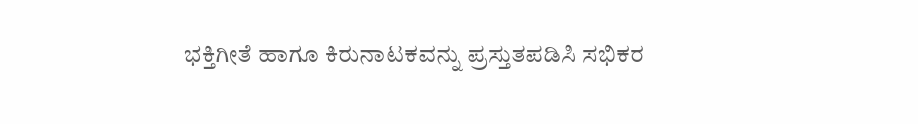ಭಕ್ತಿಗೀತೆ ಹಾಗೂ ಕಿರುನಾಟಕವನ್ನು ಪ್ರಸ್ತುತಪಡಿಸಿ ಸಭಿಕರ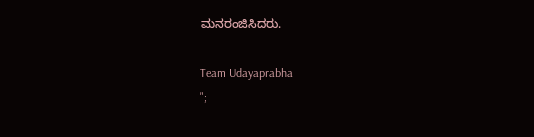ಮನರಂಜಿಸಿದರು.

Team Udayaprabha
";